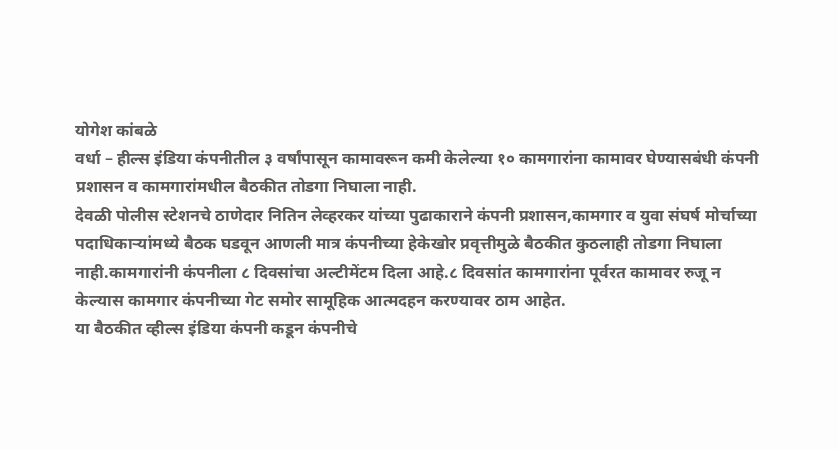योगेश कांबळे
वर्धा – हील्स इंडिया कंपनीतील ३ वर्षांपासून कामावरून कमी केलेल्या १० कामगारांना कामावर घेण्यासबंधी कंपनी प्रशासन व कामगारांमधील बैठकीत तोडगा निघाला नाही.
देवळी पोलीस स्टेशनचे ठाणेदार नितिन लेव्हरकर यांच्या पुढाकाराने कंपनी प्रशासन,कामगार व युवा संघर्ष मोर्चाच्या पदाधिकाऱ्यांमध्ये बैठक घडवून आणली मात्र कंपनीच्या हेकेखोर प्रवृत्तीमुळे बैठकीत कुठलाही तोडगा निघाला नाही.कामगारांनी कंपनीला ८ दिवसांचा अल्टीमेंटम दिला आहे.८ दिवसांत कामगारांना पूर्वरत कामावर रुजू न केल्यास कामगार कंपनीच्या गेट समोर सामूहिक आत्मदहन करण्यावर ठाम आहेत.
या बैठकीत व्हील्स इंडिया कंपनी कडून कंपनीचे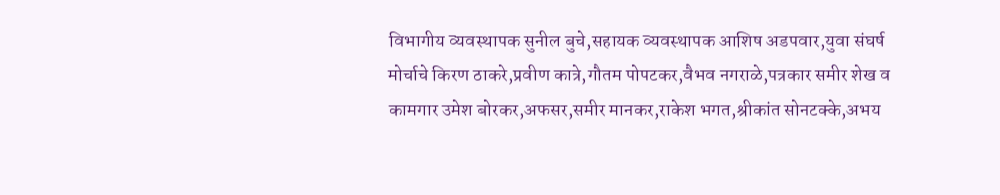विभागीय व्यवस्थापक सुनील बुचे,सहायक व्यवस्थापक आशिष अडपवार,युवा संघर्ष मोर्चाचे किरण ठाकरे,प्रवीण कात्रे,गौतम पोपटकर,वैभव नगराळे,पत्रकार समीर शेख व कामगार उमेश बोरकर,अफसर,समीर मानकर,राकेश भगत,श्रीकांत सोनटक्के,अभय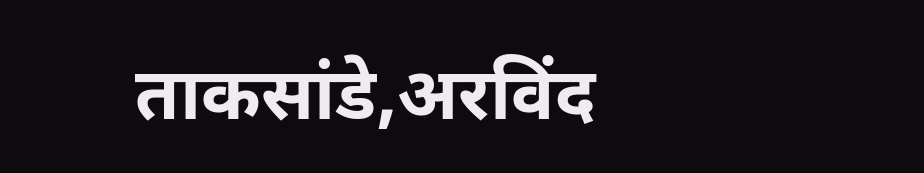ताकसांडे,अरविंद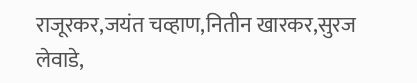राजूरकर,जयंत चव्हाण,नितीन खारकर,सुरज लेवाडे,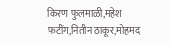किरण फुलमाळी,महेश फटींग,नितीन ठाकूर,मोहमद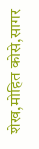शेख,मोहित कोसे,सागर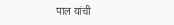पाल यांची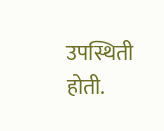उपस्थिती होती.